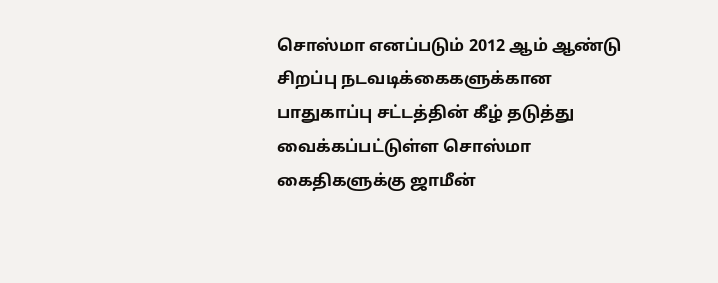சொஸ்மா எனப்படும் 2012 ஆம் ஆண்டு சிறப்பு நடவடிக்கைகளுக்கான பாதுகாப்பு சட்டத்தின் கீழ் தடுத்து வைக்கப்பட்டுள்ள சொஸ்மா கைதிகளுக்கு ஜாமீன்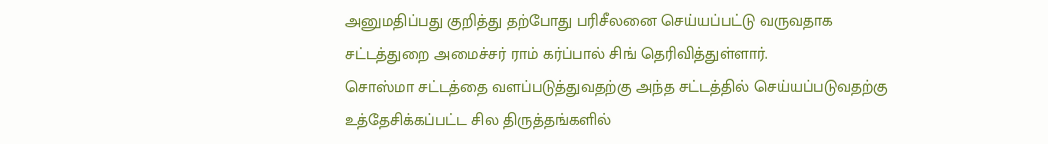அனுமதிப்பது குறித்து தற்போது பரிசீலனை செய்யப்பட்டு வருவதாக சட்டத்துறை அமைச்சர் ராம் கர்ப்பால் சிங் தெரிவித்துள்ளார்.
சொஸ்மா சட்டத்தை வளப்படுத்துவதற்கு அந்த சட்டத்தில் செய்யப்படுவதற்கு உத்தேசிக்கப்பட்ட சில திருத்தங்களில்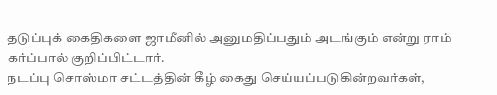தடுப்புக் கைதிகளை ஜாமீனில் அனுமதிப்பதும் அடங்கும் என்று ராம் கர்ப்பால் குறிப்பிட்டார்.
நடப்பு சொஸ்மா சட்டத்தின் கீழ் கைது செய்யப்படுகின்றவர்கள்,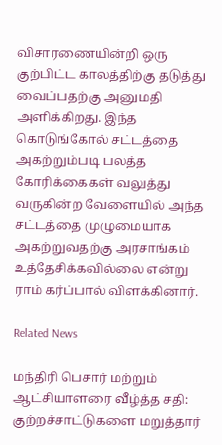விசாரணையின்றி ஒரு குற்பிட்ட காலத்திற்கு தடுத்து வைப்பதற்கு அனுமதி அளிக்கிறது. இந்த கொடுங்கோல் சட்டத்தை அகற்றும்படி பலத்த கோரிக்கைகள் வலுத்து வருகின்ற வேளையில் அந்த சட்டத்தை முழுமையாக அகற்றுவதற்கு அரசாங்கம் உத்தேசிக்கவில்லை என்று ராம் கர்ப்பால் விளக்கினார்.

Related News

மந்திரி பெசார் மற்றும் ஆட்சியாளரை வீழ்த்த சதி: குற்றச்சாட்டுகளை மறுத்தார்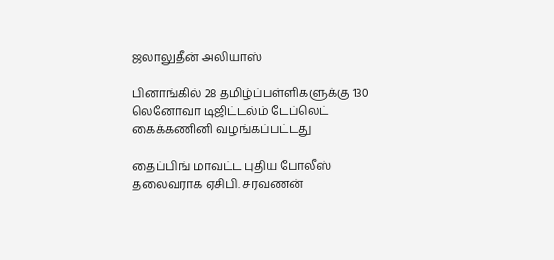ஜலாலுதீன் அலியாஸ்

பினாங்கில் 28 தமிழ்ப்பள்ளிகளுக்கு 130 லெனோவா டிஜிட்டல்ம் டேப்லெட் கைக்கணினி வழங்கப்பட்டது

தைப்பிங் மாவட்ட புதிய போலீஸ் தலைவராக ஏசிபி. சரவணன்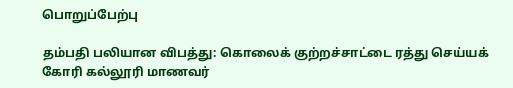பொறுப்பேற்பு

தம்பதி பலியான விபத்து: கொலைக் குற்றச்சாட்டை ரத்து செய்யக் கோரி கல்லூரி மாணவர்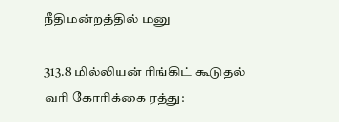நீதிமன்றத்தில் மனு

313.8 மில்லியன் ரிங்கிட் கூடுதல் வரி கோரிக்கை ரத்து: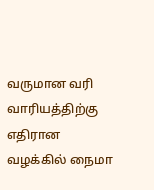வருமான வரி வாரியத்திற்கு எதிரான வழக்கில் நைமா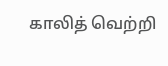காலித் வெற்றி